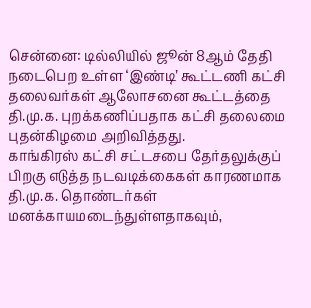சென்னை: டில்லியில் ஜூன் 8ஆம் தேதி நடைபெற உள்ள ‘இண்டி’ கூட்டணி கட்சி தலைவர்கள் ஆலோசனை கூட்டத்தை தி.மு.க. புறக்கணிப்பதாக கட்சி தலைமை புதன்கிழமை அறிவித்தது.
காங்கிரஸ் கட்சி சட்டசபை தேர்தலுக்குப் பிறகு எடுத்த நடவடிக்கைகள் காரணமாக தி.மு.க. தொண்டர்கள் மனக்காயமடைந்துள்ளதாகவும்,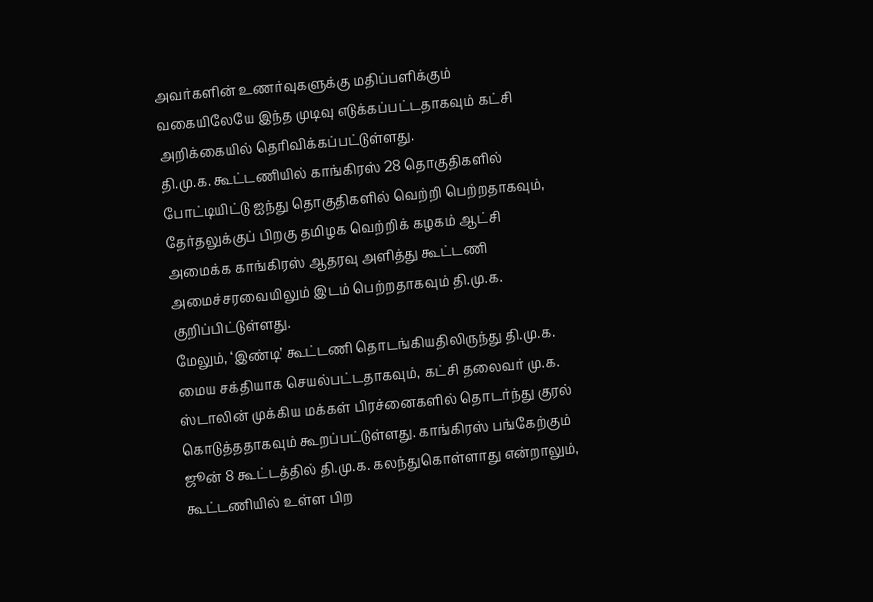அவர்களின் உணர்வுகளுக்கு மதிப்பளிக்கும் வகையிலேயே இந்த முடிவு எடுக்கப்பட்டதாகவும் கட்சி அறிக்கையில் தெரிவிக்கப்பட்டுள்ளது.
தி.மு.க. கூட்டணியில் காங்கிரஸ் 28 தொகுதிகளில் போட்டியிட்டு ஐந்து தொகுதிகளில் வெற்றி பெற்றதாகவும், தேர்தலுக்குப் பிறகு தமிழக வெற்றிக் கழகம் ஆட்சி அமைக்க காங்கிரஸ் ஆதரவு அளித்து கூட்டணி அமைச்சரவையிலும் இடம் பெற்றதாகவும் தி.மு.க. குறிப்பிட்டுள்ளது.
மேலும், ‘இண்டி’ கூட்டணி தொடங்கியதிலிருந்து தி.மு.க. மைய சக்தியாக செயல்பட்டதாகவும், கட்சி தலைவர் மு.க. ஸ்டாலின் முக்கிய மக்கள் பிரச்னைகளில் தொடர்ந்து குரல் கொடுத்ததாகவும் கூறப்பட்டுள்ளது. காங்கிரஸ் பங்கேற்கும் ஜூன் 8 கூட்டத்தில் தி.மு.க. கலந்துகொள்ளாது என்றாலும், கூட்டணியில் உள்ள பிற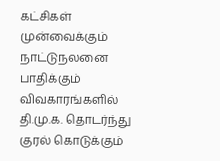கட்சிகள் முன்வைக்கும் நாட்டுநலனை பாதிக்கும் விவகாரங்களில் தி.மு.க. தொடர்ந்து குரல் கொடுக்கும்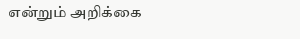என்றும் அறிக்கை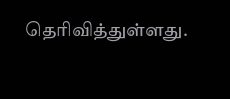தெரிவித்துள்ளது.